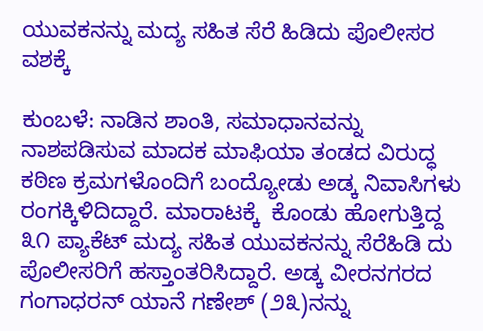ಯುವಕನನ್ನು ಮದ್ಯ ಸಹಿತ ಸೆರೆ ಹಿಡಿದು ಪೊಲೀಸರ ವಶಕ್ಕೆ

ಕುಂಬಳೆ: ನಾಡಿನ ಶಾಂತಿ, ಸಮಾಧಾನವನ್ನು ನಾಶಪಡಿಸುವ ಮಾದಕ ಮಾಫಿಯಾ ತಂಡದ ವಿರುದ್ಧ ಕಠಿಣ ಕ್ರಮಗಳೊಂದಿಗೆ ಬಂದ್ಯೋಡು ಅಡ್ಕ ನಿವಾಸಿಗಳು ರಂಗಕ್ಕಿಳಿದಿದ್ದಾರೆ. ಮಾರಾಟಕ್ಕೆ  ಕೊಂಡು ಹೋಗುತ್ತಿದ್ದ ೩೧ ಪ್ಯಾಕೆಟ್ ಮದ್ಯ ಸಹಿತ ಯುವಕನನ್ನು ಸೆರೆಹಿಡಿ ದು  ಪೊಲೀಸರಿಗೆ ಹಸ್ತಾಂತರಿಸಿದ್ದಾರೆ. ಅಡ್ಕ ವೀರನಗರದ ಗಂಗಾಧರನ್ ಯಾನೆ ಗಣೇಶ್ (೨೩)ನನ್ನು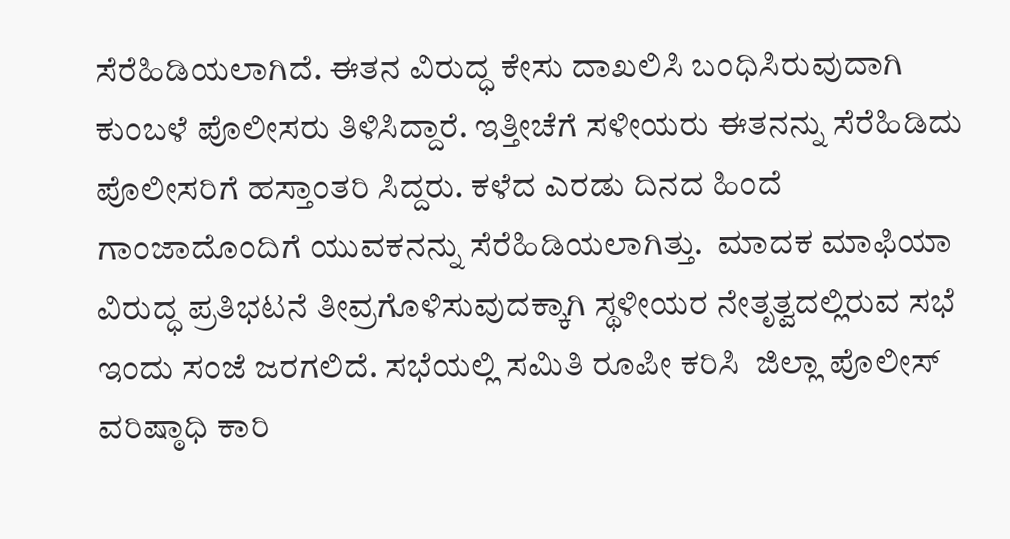ಸೆರೆಹಿಡಿಯಲಾಗಿದೆ. ಈತನ ವಿರುದ್ಧ ಕೇಸು ದಾಖಲಿಸಿ ಬಂಧಿಸಿರುವುದಾಗಿ ಕುಂಬಳೆ ಪೊಲೀಸರು ತಿಳಿಸಿದ್ದಾರೆ. ಇತ್ತೀಚೆಗೆ ಸಳೀಯರು ಈತನನ್ನು ಸೆರೆಹಿಡಿದು ಪೊಲೀಸರಿಗೆ ಹಸ್ತಾಂತರಿ ಸಿದ್ದರು. ಕಳೆದ ಎರಡು ದಿನದ ಹಿಂದೆ ಗಾಂಜಾದೊಂದಿಗೆ ಯುವಕನನ್ನು ಸೆರೆಹಿಡಿಯಲಾಗಿತ್ತು.  ಮಾದಕ ಮಾಫಿಯಾ ವಿರುದ್ಧ ಪ್ರತಿಭಟನೆ ತೀವ್ರಗೊಳಿಸುವುದಕ್ಕಾಗಿ ಸ್ಥಳೀಯರ ನೇತೃತ್ವದಲ್ಲಿರುವ ಸಭೆ ಇಂದು ಸಂಜೆ ಜರಗಲಿದೆ. ಸಭೆಯಲ್ಲಿ ಸಮಿತಿ ರೂಪೀ ಕರಿಸಿ  ಜಿಲ್ಲಾ ಪೊಲೀಸ್ ವರಿಷ್ಠಾಧಿ ಕಾರಿ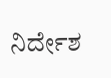ನಿರ್ದೇಶ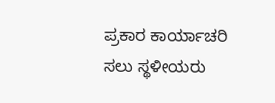ಪ್ರಕಾರ ಕಾರ್ಯಾಚರಿ ಸಲು ಸ್ಥಳೀಯರು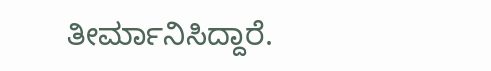ತೀರ್ಮಾನಿಸಿದ್ದಾರೆ.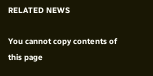RELATED NEWS

You cannot copy contents of this page